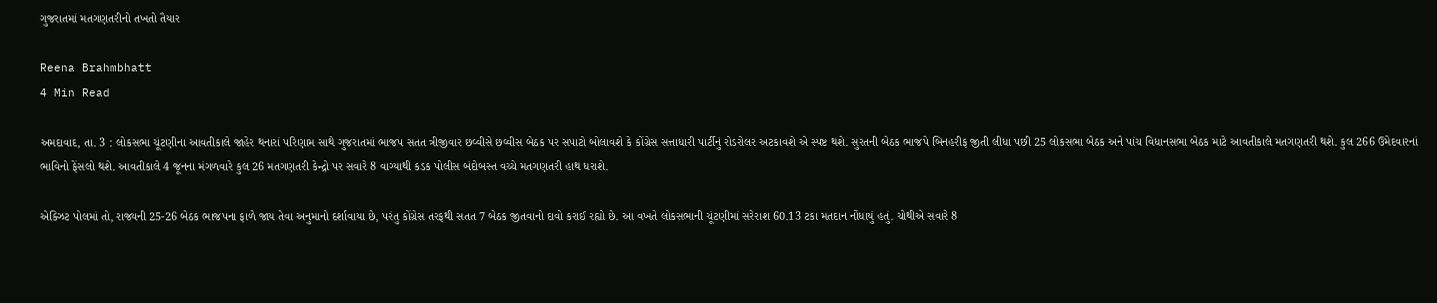ગુજરાતમાં મતગણતરીનો તખતો તૈયાર

Reena Brahmbhatt
4 Min Read

અમદાવાદ, તા. 3 : લોકસભા ચૂંટણીના આવતીકાલે જાહેર થનારાં પરિણામ સાથે ગુજરાતમાં ભાજપ સતત ત્રીજીવાર છવ્વીસે છવ્વીસ બેઠક પર સપાટો બોલાવશે કે કોંગ્રેસ સત્તાધારી પાર્ટીનું રોડરોલર અટકાવશે એ સ્પષ્ટ થશે. સુરતની બેઠક ભાજપે બિનહરીફ જીતી લીધા પછી 25 લોકસભા બેઠક અને પાંચ વિધાનસભા બેઠક માટે આવતીકાલે મતગણતરી થશે. કુલ 266 ઉમેદવારનાં ભાવિનો ફેંસલો થશે. આવતીકાલે 4 જૂનના મંગળવારે કુલ 26 મતગણતરી કેન્દ્રો પર સવારે 8 વાગ્યાથી કડક પોલીસ બંદોબસ્ત વચ્ચે મતગણતરી હાથ ધરાશે.

એક્ઝિટ પોલમાં તો, રાજ્યની 25-26 બેઠક ભાજપના ફાળે જાય તેવા અનુમાનો દર્શાવાયા છે, પરંતુ કોંગ્રેસ તરફથી સતત 7 બેઠક જીતવાનો દાવો કરાઈ રહ્યો છે. આ વખતે લોકસભાની ચૂંટણીમાં સરેરાશ 60.13 ટકા મતદાન નોંધાયું હતું. ચોથીએ સવારે 8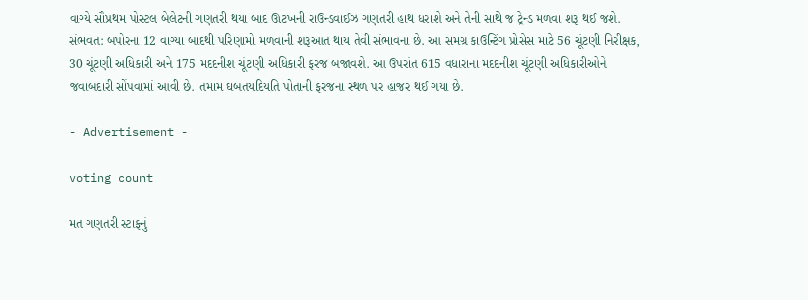વાગ્યે સૌપ્રથમ પોસ્ટલ બેલેટની ગણતરી થયા બાદ ઊટખની રાઉન્ડવાઈઝ ગણતરી હાથ ધરાશે અને તેની સાથે જ ટ્રેન્ડ મળવા શરૂ થઈ જશે. સંભવત: બપોરના 12 વાગ્યા બાદથી પરિણામો મળવાની શરૂઆત થાય તેવી સંભાવના છે. આ સમગ્ર કાઉન્ટિંગ પ્રોસેસ માટે 56 ચૂંટણી નિરીક્ષક, 30 ચૂંટણી અધિકારી અને 175 મદદનીશ ચૂંટણી અધિકારી ફરજ બજાવશે. આ ઉપરાંત 615 વધારાના મદદનીશ ચૂંટણી અધિકારીઓને જવાબદારી સોંપવામાં આવી છે. તમામ ઘબતયદિયતિ પોતાની ફરજના સ્થળ પર હાજર થઈ ગયા છે.

- Advertisement -

voting count

મત ગણતરી સ્ટાફનું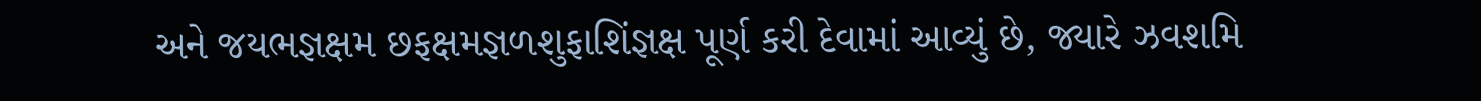અને જયભજ્ઞક્ષમ છફક્ષમજ્ઞળશુફાશિંજ્ઞક્ષ પૂર્ણ કરી દેવામાં આવ્યું છે, જ્યારે ઝવશમિ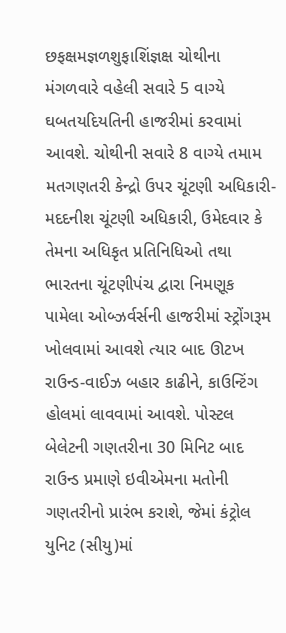છફક્ષમજ્ઞળશુફાશિંજ્ઞક્ષ ચોથીના મંગળવારે વહેલી સવારે 5 વાગ્યે ઘબતયદિયતિની હાજરીમાં કરવામાં આવશે. ચોથીની સવારે 8 વાગ્યે તમામ મતગણતરી કેન્દ્રો ઉપર ચૂંટણી અધિકારી-મદદનીશ ચૂંટણી અધિકારી, ઉમેદવાર કે તેમના અધિકૃત પ્રતિનિધિઓ તથા ભારતના ચૂંટણીપંચ દ્વારા નિમણૂક પામેલા ઓબ્ઝર્વર્સની હાજરીમાં સ્ટ્રોંગરૂમ ખોલવામાં આવશે ત્યાર બાદ ઊટખ રાઉન્ડ-વાઈઝ બહાર કાઢીને, કાઉન્ટિંગ હોલમાં લાવવામાં આવશે. પોસ્ટલ બેલેટની ગણતરીના 30 મિનિટ બાદ રાઉન્ડ પ્રમાણે ઇવીએમના મતોની ગણતરીનો પ્રારંભ કરાશે, જેમાં કંટ્રોલ યુનિટ (સીયુ)માં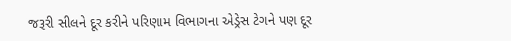જરૂરી સીલને દૂર કરીને પરિણામ વિભાગના એડ્રેસ ટેગને પણ દૂર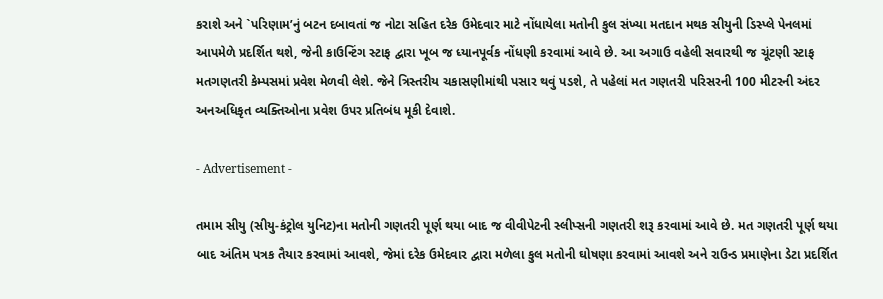કરાશે અને `પરિણામ’નું બટન દબાવતાં જ નોટા સહિત દરેક ઉમેદવાર માટે નોંધાયેલા મતોની કુલ સંખ્યા મતદાન મથક સીયુની ડિસ્પ્લે પેનલમાં આપમેળે પ્રદર્શિત થશે, જેની કાઉન્ટિંગ સ્ટાફ દ્વારા ખૂબ જ ધ્યાનપૂર્વક નોંધણી કરવામાં આવે છે. આ અગાઉ વહેલી સવારથી જ ચૂંટણી સ્ટાફ મતગણતરી કેમ્પસમાં પ્રવેશ મેળવી લેશે. જેને ત્રિસ્તરીય ચકાસણીમાંથી પસાર થવું પડશે, તે પહેલાં મત ગણતરી પરિસરની 100 મીટરની અંદર અનઅધિકૃત વ્યક્તિઓના પ્રવેશ ઉપર પ્રતિબંધ મૂકી દેવાશે.

- Advertisement -

તમામ સીયુ (સીયુ-કંટ્રોલ યુનિટ)ના મતોની ગણતરી પૂર્ણ થયા બાદ જ વીવીપેટની સ્લીપ્સની ગણતરી શરૂ કરવામાં આવે છે. મત ગણતરી પૂર્ણ થયા બાદ અંતિમ પત્રક તૈયાર કરવામાં આવશે, જેમાં દરેક ઉમેદવાર દ્વારા મળેલા કુલ મતોની ઘોષણા કરવામાં આવશે અને રાઉન્ડ પ્રમાણેના ડેટા પ્રદર્શિત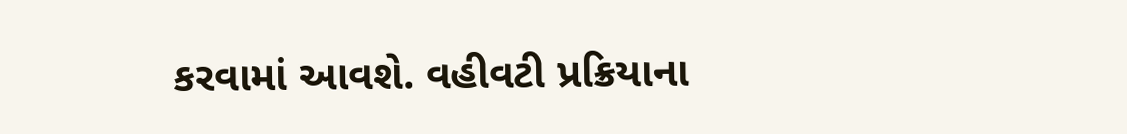કરવામાં આવશે. વહીવટી પ્રક્રિયાના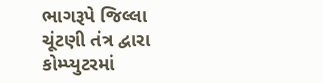ભાગરૂપે જિલ્લા ચૂંટણી તંત્ર દ્વારા કોમ્પ્યુટરમાં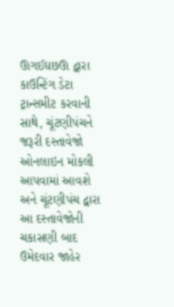ઊગઈઘછઊ દ્વારા કાઉન્ટિંગ ડેટા ટ્રાન્સમીટ કરવાની સાથે, ચૂંટણીપંચને જરૂરી દસ્તાવેજો ઓનલાઇન મોકલી આપવામાં આવશે અને ચૂંટણીપંચ દ્વારા આ દસ્તાવેજોની ચકાસણી બાદ ઉમેદવાર જાહેર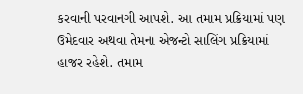કરવાની પરવાનગી આપશે. આ તમામ પ્રક્રિયામાં પણ ઉમેદવાર અથવા તેમના એજન્ટો સાલિંગ પ્રક્રિયામાં હાજર રહેશે. તમામ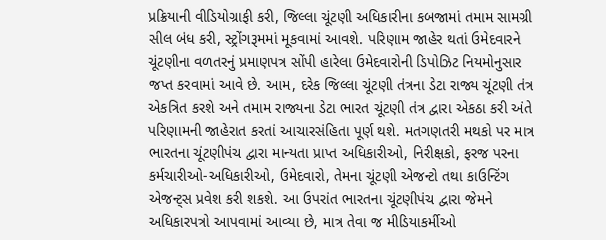પ્રક્રિયાની વીડિયોગ્રાફી કરી, જિલ્લા ચૂંટણી અધિકારીના કબજામાં તમામ સામગ્રી સીલ બંધ કરી, સ્ટ્રોંગરૂમમાં મૂકવામાં આવશે. પરિણામ જાહેર થતાં ઉમેદવારને ચૂંટણીના વળતરનું પ્રમાણપત્ર સોંપી હારેલા ઉમેદવારોની ડિપોઝિટ નિયમોનુસાર જપ્ત કરવામાં આવે છે. આમ, દરેક જિલ્લા ચૂંટણી તંત્રના ડેટા રાજ્ય ચૂંટણી તંત્ર એકત્રિત કરશે અને તમામ રાજ્યના ડેટા ભારત ચૂંટણી તંત્ર દ્વારા એકઠા કરી અંતે પરિણામની જાહેરાત કરતાં આચારસંહિતા પૂર્ણ થશે. મતગણતરી મથકો પર માત્ર ભારતના ચૂંટણીપંચ દ્વારા માન્યતા પ્રાપ્ત અધિકારીઓ, નિરીક્ષકો, ફરજ પરના કર્મચારીઓ-અધિકારીઓ, ઉમેદવારો, તેમના ચૂંટણી એજન્ટો તથા કાઉન્ટિંગ એજન્ટ્સ પ્રવેશ કરી શકશે. આ ઉપરાંત ભારતના ચૂંટણીપંચ દ્વારા જેમને અધિકારપત્રો આપવામાં આવ્યા છે, માત્ર તેવા જ મીડિયાકર્મીઓ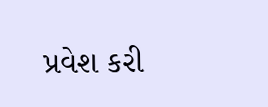પ્રવેશ કરી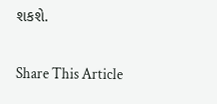શકશે.

Share This Article